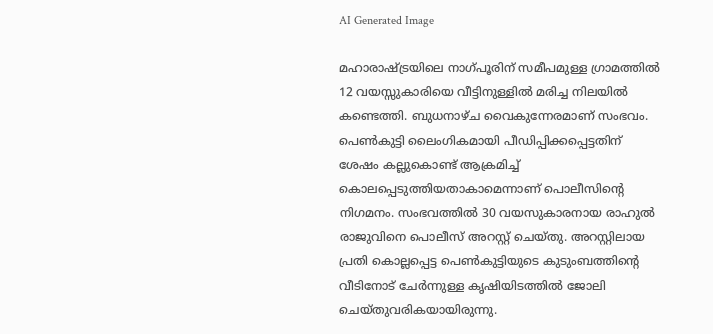AI Generated Image

മഹാരാഷ്ട്രയിലെ നാഗ്പൂരിന് സമീപമുള്ള ഗ്രാമത്തിൽ 12 വയസ്സുകാരിയെ വീട്ടിനുള്ളിൽ മരിച്ച നിലയിൽ കണ്ടെത്തി. ബുധനാഴ്ച വൈകുന്നേരമാണ് സംഭവം. പെൺകുട്ടി ലൈംഗികമായി പീഡിപ്പിക്കപ്പെട്ടതിന് ശേഷം കല്ലുകൊണ്ട് ആക്രമിച്ച് കൊലപ്പെടുത്തിയതാകാമെന്നാണ് പൊലീസിന്റെ നിഗമനം. സംഭവത്തില്‍ 30 വയസുകാരനായ രാഹുൽ രാജുവിനെ പൊലീസ് അറസ്റ്റ് ചെയ്തു. അറസ്റ്റിലായ പ്രതി കൊല്ലപ്പെട്ട പെൺകുട്ടിയുടെ കുടുംബത്തിന്റെ വീടിനോട് ചേർന്നുള്ള കൃഷിയിടത്തിൽ ‌ജോലി ചെയ്തുവരികയായിരുന്നു.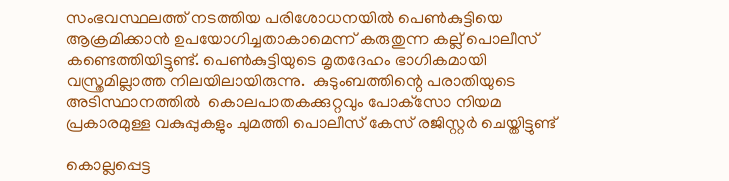സംഭവസ്ഥലത്ത് നടത്തിയ പരിശോധനയിൽ പെൺകുട്ടിയെ ആക്രമിക്കാൻ ഉപയോഗിച്ചതാകാമെന്ന് കരുതുന്ന കല്ല് പൊലീസ് കണ്ടെത്തിയിട്ടുണ്ട്. പെൺകുട്ടിയുടെ മൃതദേഹം ഭാഗികമായി വസ്ത്രമില്ലാത്ത നിലയിലായിരുന്നു.  കുടുംബത്തിന്റെ പരാതിയുടെ അടിസ്ഥാനത്തിൽ  കൊലപാതകക്കുറ്റവും പോക്‌സോ നിയമ പ്രകാരമുള്ള വകുപ്പുകളും ചുമത്തി പൊലീസ് കേസ് രജിസ്റ്റർ ചെയ്തിട്ടുണ്ട്

കൊല്ലപ്പെട്ട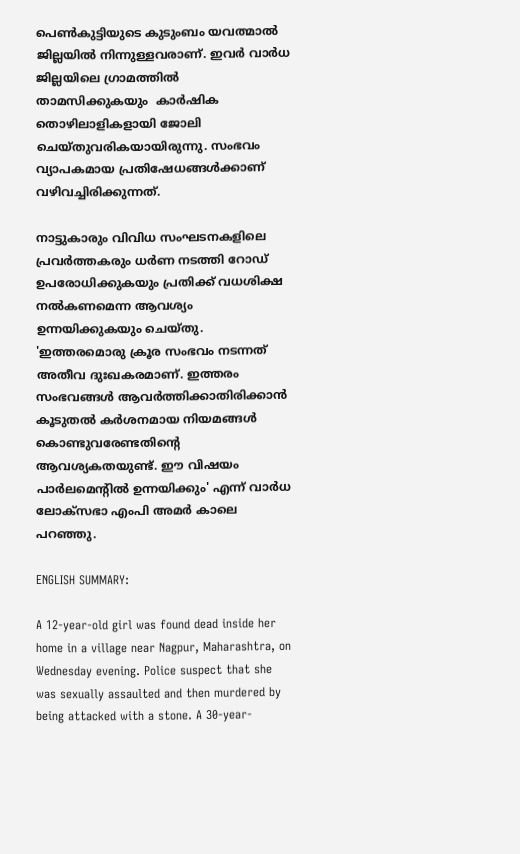പെൺകുട്ടിയുടെ കുടുംബം യവത്മാൽ ജില്ലയില്‍ നിന്നുള്ളവരാണ്. ഇവര്‍ വാർധ ജില്ലയിലെ ഗ്രാമത്തില്‍ താമസിക്കുകയും  കാർഷിക തൊഴിലാളികളായി ജോലി ചെയ്തുവരികയായിരുന്നു. സംഭവം വ്യാപകമായ പ്രതിഷേധങ്ങള്‍ക്കാണ് വഴിവച്ചിരിക്കുന്നത്.

നാട്ടുകാരും വിവിധ സംഘടനകളിലെ പ്രവർത്തകരും ധർണ നടത്തി റോഡ് ഉപരോധിക്കുകയും പ്രതിക്ക് വധശിക്ഷ നൽകണമെന്ന ആവശ്യം ഉന്നയിക്കുകയും ചെയ്തു. 'ഇത്തരമൊരു ക്രൂര സംഭവം നടന്നത് അതീവ ദുഃഖകരമാണ്. ഇത്തരം സംഭവങ്ങൾ ആവർത്തിക്കാതിരിക്കാൻ കൂടുതൽ കർശനമായ നിയമങ്ങൾ കൊണ്ടുവരേണ്ടതിന്റെ ആവശ്യകതയുണ്ട്. ഈ വിഷയം പാർലമെന്റിൽ ഉന്നയിക്കും' എന്ന് വാർധ ലോക്‌സഭാ എംപി അമർ കാലെ പറഞ്ഞു.

ENGLISH SUMMARY:

A 12-year-old girl was found dead inside her home in a village near Nagpur, Maharashtra, on Wednesday evening. Police suspect that she was sexually assaulted and then murdered by being attacked with a stone. A 30-year-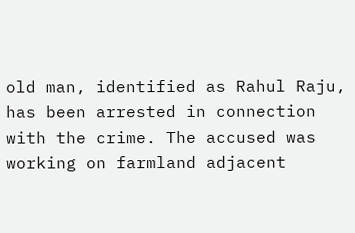old man, identified as Rahul Raju, has been arrested in connection with the crime. The accused was working on farmland adjacent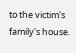to the victim's family's house.